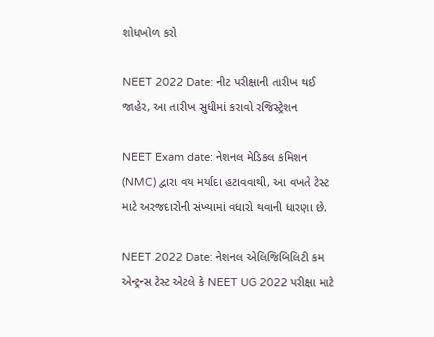શોધખોળ કરો

NEET 2022 Date: નીટ પરીક્ષાની તારીખ થઈ જાહેર, આ તારીખ સુધીમાં કરાવો રજિસ્ટ્રેશન

NEET Exam date: નેશનલ મેડિકલ કમિશન (NMC) દ્વારા વય મર્યાદા હટાવવાથી, આ વખતે ટેસ્ટ માટે અરજદારોની સંખ્યામાં વધારો થવાની ધારણા છે.

NEET 2022 Date: નેશનલ એલિજિબિલિટી કમ એન્ટ્રન્સ ટેસ્ટ એટલે કે NEET UG 2022 પરીક્ષા માટે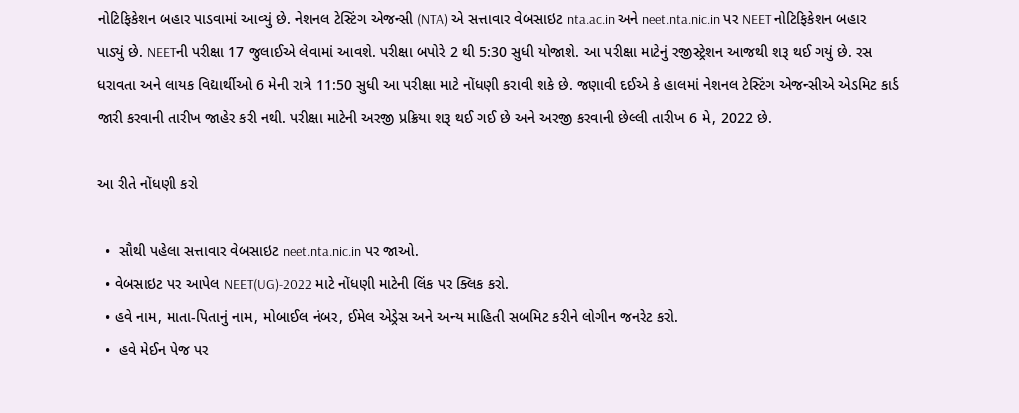નોટિફિકેશન બહાર પાડવામાં આવ્યું છે. નેશનલ ટેસ્ટિંગ એજન્સી (NTA) એ સત્તાવાર વેબસાઇટ nta.ac.in અને neet.nta.nic.in પર NEET નોટિફિકેશન બહાર પાડ્યું છે. NEETની પરીક્ષા 17 જુલાઈએ લેવામાં આવશે. પરીક્ષા બપોરે 2 થી 5:30 સુધી યોજાશે. આ પરીક્ષા માટેનું રજીસ્ટ્રેશન આજથી શરૂ થઈ ગયું છે. રસ ધરાવતા અને લાયક વિદ્યાર્થીઓ 6 મેની રાત્રે 11:50 સુધી આ પરીક્ષા માટે નોંધણી કરાવી શકે છે. જણાવી દઈએ કે હાલમાં નેશનલ ટેસ્ટિંગ એજન્સીએ એડમિટ કાર્ડ જારી કરવાની તારીખ જાહેર કરી નથી. પરીક્ષા માટેની અરજી પ્રક્રિયા શરૂ થઈ ગઈ છે અને અરજી કરવાની છેલ્લી તારીખ 6 મે, 2022 છે.

આ રીતે નોંધણી કરો

  •  સૌથી પહેલા સત્તાવાર વેબસાઇટ neet.nta.nic.in પર જાઓ.
  • વેબસાઇટ પર આપેલ NEET(UG)-2022 માટે નોંધણી માટેની લિંક પર ક્લિક કરો.
  • હવે નામ, માતા-પિતાનું નામ, મોબાઈલ નંબર, ઈમેલ એડ્રેસ અને અન્ય માહિતી સબમિટ કરીને લોગીન જનરેટ કરો.
  •  હવે મેઈન પેજ પર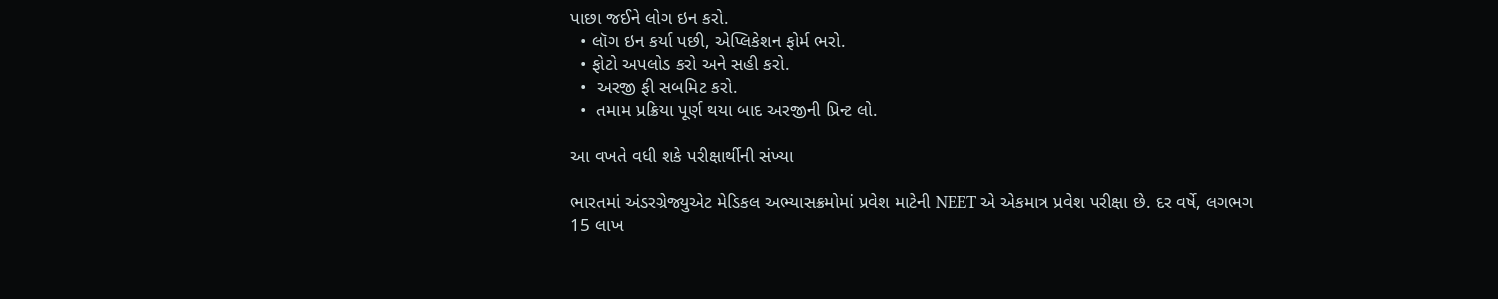પાછા જઈને લોગ ઇન કરો.
  • લૉગ ઇન કર્યા પછી, એપ્લિકેશન ફોર્મ ભરો.
  • ફોટો અપલોડ કરો અને સહી કરો.
  •  અરજી ફી સબમિટ કરો.
  •  તમામ પ્રક્રિયા પૂર્ણ થયા બાદ અરજીની પ્રિન્ટ લો.

આ વખતે વધી શકે પરીક્ષાર્થીની સંખ્યા

ભારતમાં અંડરગ્રેજ્યુએટ મેડિકલ અભ્યાસક્રમોમાં પ્રવેશ માટેની NEET એ એકમાત્ર પ્રવેશ પરીક્ષા છે. દર વર્ષે, લગભગ 15 લાખ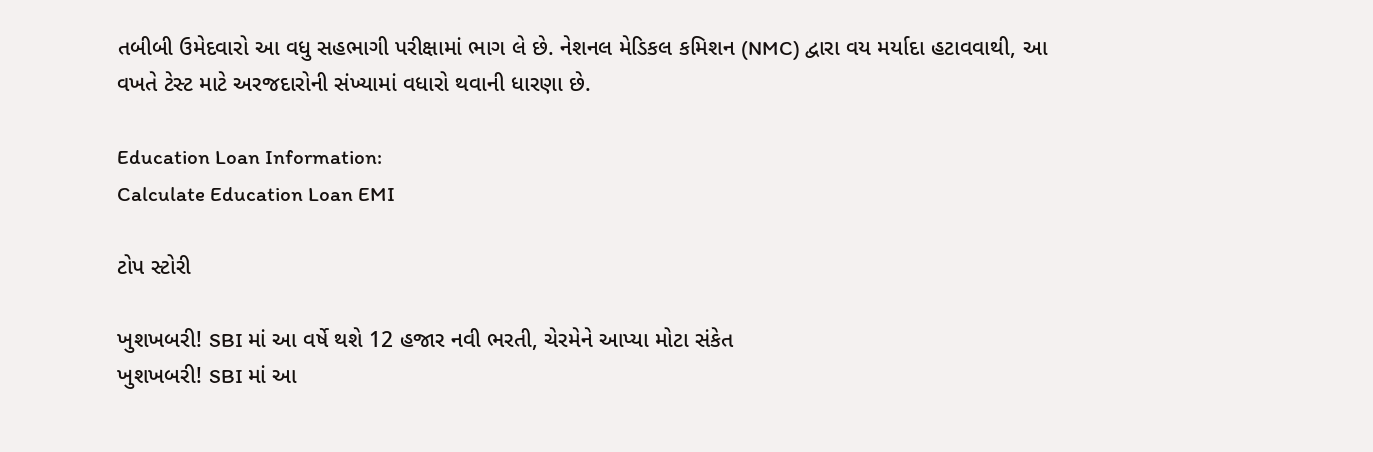તબીબી ઉમેદવારો આ વધુ સહભાગી પરીક્ષામાં ભાગ લે છે. નેશનલ મેડિકલ કમિશન (NMC) દ્વારા વય મર્યાદા હટાવવાથી, આ વખતે ટેસ્ટ માટે અરજદારોની સંખ્યામાં વધારો થવાની ધારણા છે.

Education Loan Information:
Calculate Education Loan EMI

ટોપ સ્ટોરી

ખુશખબરી! SBI માં આ વર્ષે થશે 12 હજાર નવી ભરતી, ચેરમેને આપ્યા મોટા સંકેત
ખુશખબરી! SBI માં આ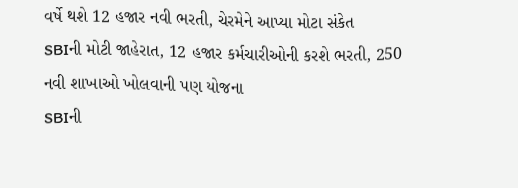વર્ષે થશે 12 હજાર નવી ભરતી, ચેરમેને આપ્યા મોટા સંકેત
SBIની મોટી જાહેરાત, 12 હજાર કર્મચારીઓની કરશે ભરતી, 250 નવી શાખાઓ ખોલવાની પણ યોજના
SBIની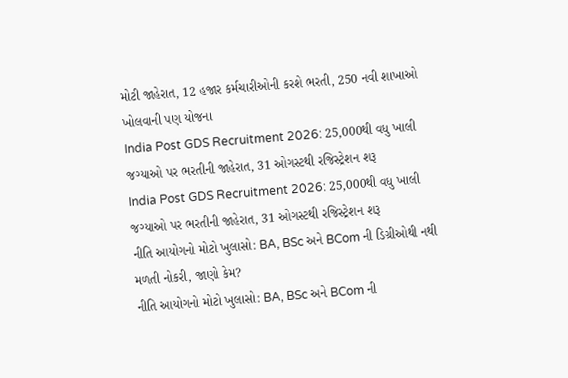મોટી જાહેરાત, 12 હજાર કર્મચારીઓની કરશે ભરતી, 250 નવી શાખાઓ ખોલવાની પણ યોજના
India Post GDS Recruitment 2026: 25,000થી વધુ ખાલી જગ્યાઓ પર ભરતીની જાહેરાત, 31 ઓગસ્ટથી રજિસ્ટ્રેશન શરૂ
India Post GDS Recruitment 2026: 25,000થી વધુ ખાલી જગ્યાઓ પર ભરતીની જાહેરાત, 31 ઓગસ્ટથી રજિસ્ટ્રેશન શરૂ
નીતિ આયોગનો મોટો ખુલાસો: BA, BSc અને BCom ની ડિગ્રીઓથી નથી મળતી નોકરી, જાણો કેમ?
નીતિ આયોગનો મોટો ખુલાસો: BA, BSc અને BCom ની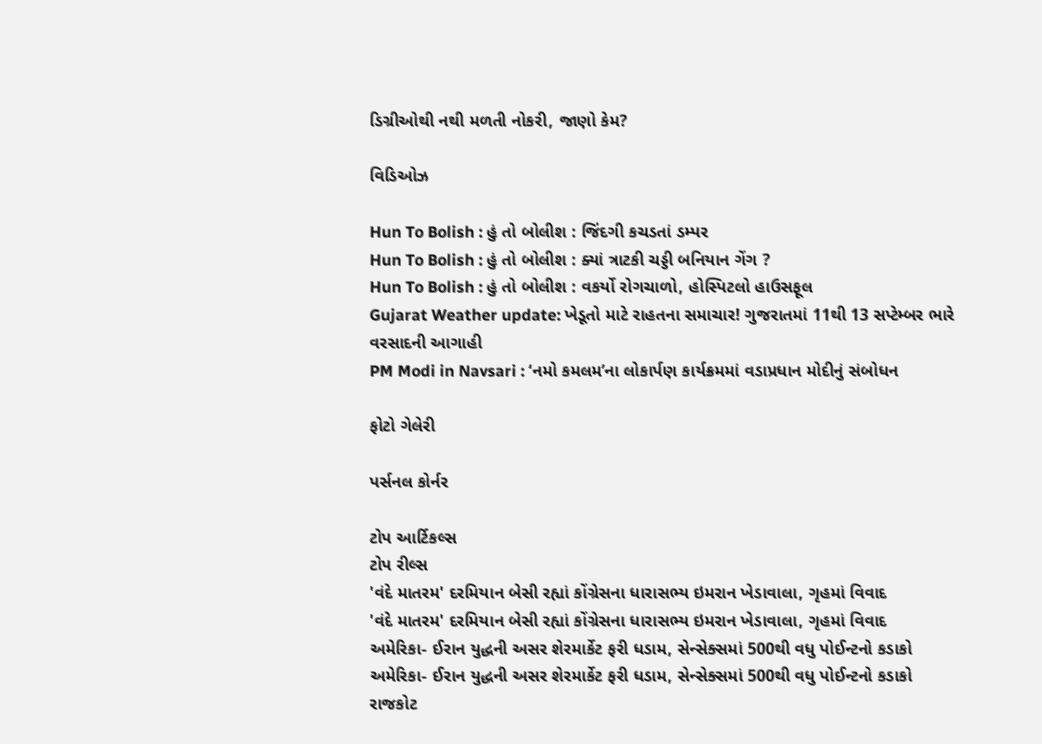ડિગ્રીઓથી નથી મળતી નોકરી, જાણો કેમ?

વિડિઓઝ

Hun To Bolish : હું તો બોલીશ : જિંદગી કચડતાં ડમ્પર
Hun To Bolish : હું તો બોલીશ : ક્યાં ત્રાટકી ચડ્ડી બનિયાન ગેંગ ?
Hun To Bolish : હું તો બોલીશ : વકર્યો રોગચાળો, હોસ્પિટલો હાઉસફૂલ
Gujarat Weather update: ખેડૂતો માટે રાહતના સમાચાર! ગુજરાતમાં 11થી 13 સપ્ટેમ્બર ભારે વરસાદની આગાહી
PM Modi in Navsari : ‘નમો કમલમ’ના લોકાર્પણ કાર્યક્રમમાં વડાપ્રધાન મોદીનું સંબોધન

ફોટો ગેલેરી

પર્સનલ કોર્નર

ટોપ આર્ટિકલ્સ
ટોપ રીલ્સ
'વંદે માતરમ' દરમિયાન બેસી રહ્યાં કોંગ્રેસના ધારાસભ્ય ઇમરાન ખેડાવાલા, ગૃહમાં વિવાદ
'વંદે માતરમ' દરમિયાન બેસી રહ્યાં કોંગ્રેસના ધારાસભ્ય ઇમરાન ખેડાવાલા, ગૃહમાં વિવાદ
અમેરિકા- ઈરાન યુદ્ધની અસર શેરમાર્કેટ ફરી ધડામ, સેન્સેક્સમાં 500થી વધુ પોઈન્ટનો કડાકો
અમેરિકા- ઈરાન યુદ્ધની અસર શેરમાર્કેટ ફરી ધડામ, સેન્સેક્સમાં 500થી વધુ પોઈન્ટનો કડાકો
રાજકોટ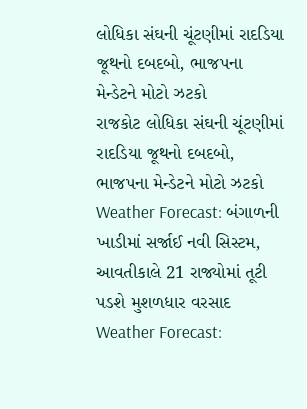લોધિકા સંઘની ચૂંટણીમાં રાદડિયા જૂથનો દબદબો, ભાજપના મેન્ડેટને મોટો ઝટકો
રાજકોટ લોધિકા સંઘની ચૂંટણીમાં રાદડિયા જૂથનો દબદબો, ભાજપના મેન્ડેટને મોટો ઝટકો
Weather Forecast: બંગાળની ખાડીમાં સર્જાઈ નવી સિસ્ટમ, આવતીકાલે 21 રાજ્યોમાં તૂટી પડશે મુશળધાર વરસાદ
Weather Forecast: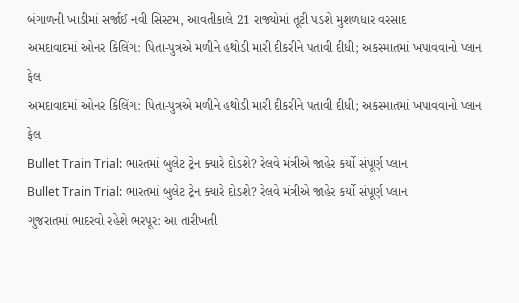બંગાળની ખાડીમાં સર્જાઈ નવી સિસ્ટમ, આવતીકાલે 21 રાજ્યોમાં તૂટી પડશે મુશળધાર વરસાદ
અમદાવાદમાં ઓનર કિલિંગ: પિતા-પુત્રએ મળીને હથોડી મારી દીકરીને પતાવી દીધી; અકસ્માતમાં ખપાવવાનો પ્લાન ફેલ
અમદાવાદમાં ઓનર કિલિંગ: પિતા-પુત્રએ મળીને હથોડી મારી દીકરીને પતાવી દીધી; અકસ્માતમાં ખપાવવાનો પ્લાન ફેલ
Bullet Train Trial: ભારતમાં બુલેટ ટ્રેન ક્યારે દોડશે? રેલવે મંત્રીએ જાહેર કર્યો સંપૂર્ણ પ્લાન
Bullet Train Trial: ભારતમાં બુલેટ ટ્રેન ક્યારે દોડશે? રેલવે મંત્રીએ જાહેર કર્યો સંપૂર્ણ પ્લાન
ગુજરાતમાં ભાદરવો રહેશે ભરપૂર: આ તારીખતી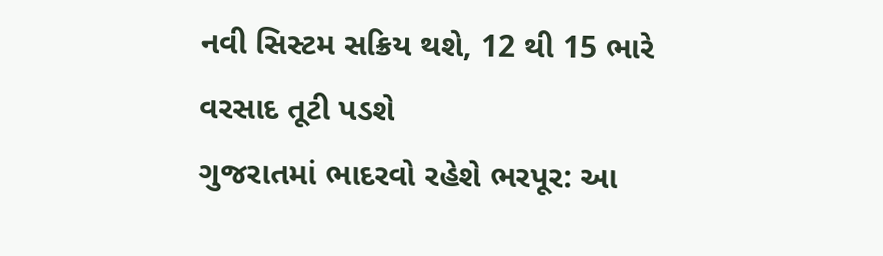નવી સિસ્ટમ સક્રિય થશે, 12 થી 15 ભારે વરસાદ તૂટી પડશે
ગુજરાતમાં ભાદરવો રહેશે ભરપૂર: આ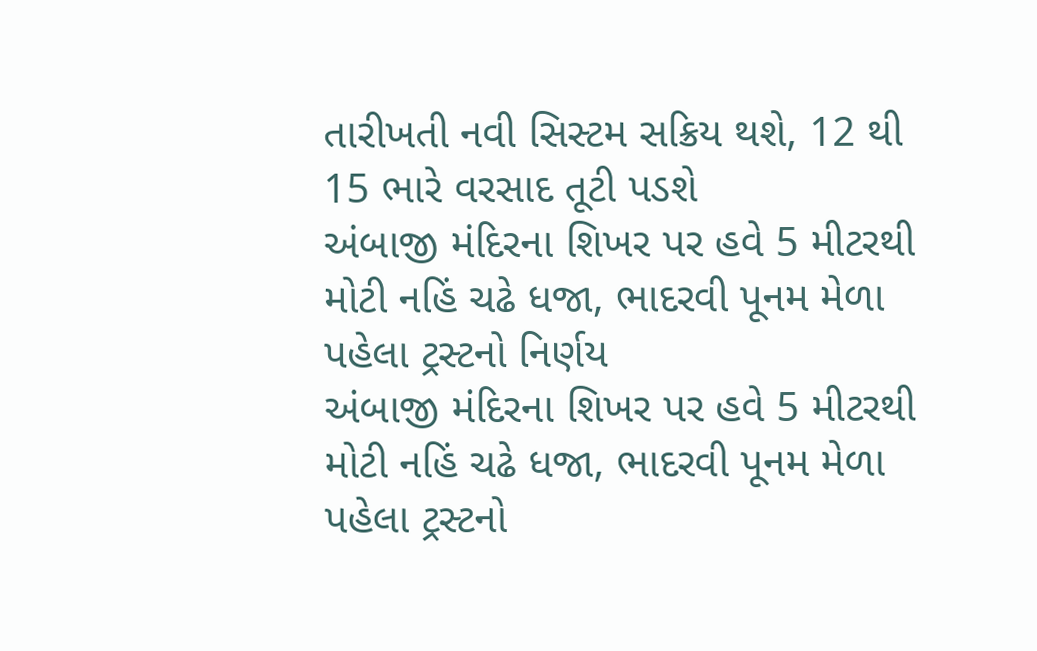તારીખતી નવી સિસ્ટમ સક્રિય થશે, 12 થી 15 ભારે વરસાદ તૂટી પડશે
અંબાજી મંદિરના શિખર પર હવે 5 મીટરથી મોટી નહિં ચઢે ધજા, ભાદરવી પૂનમ મેળા પહેલા ટ્રસ્ટનો નિર્ણય
અંબાજી મંદિરના શિખર પર હવે 5 મીટરથી મોટી નહિં ચઢે ધજા, ભાદરવી પૂનમ મેળા પહેલા ટ્રસ્ટનો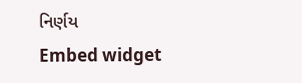નિર્ણય
Embed widget